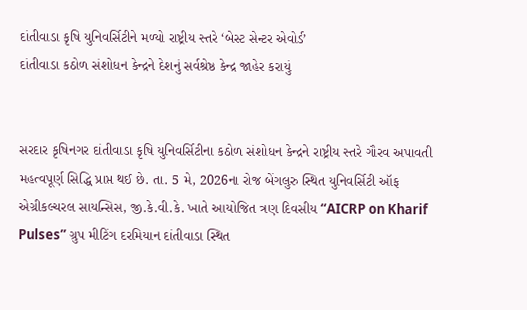દાંતીવાડા કૃષિ યુનિવર્સિટીને મળ્યો રાષ્ટ્રીય સ્તરે ‘બેસ્ટ સેન્ટર એવોર્ડ’
દાંતીવાડા કઠોળ સંશોધન કેન્દ્રને દેશનું સર્વશ્રેષ્ઠ કેન્દ્ર જાહેર કરાયું


સરદાર કૃષિનગર દાંતીવાડા કૃષિ યુનિવર્સિટીના કઠોળ સંશોધન કેન્દ્રને રાષ્ટ્રીય સ્તરે ગૌરવ અપાવતી મહત્વપૂર્ણ સિદ્ધિ પ્રાપ્ત થઈ છે. તા. 5 મે, 2026ના રોજ બેંગલુરુ સ્થિત યુનિવર્સિટી ઑફ એગ્રીકલ્ચરલ સાયન્સિસ, જી.કે.વી.કે. ખાતે આયોજિત ત્રણ દિવસીય “AICRP on Kharif Pulses” ગ્રુપ મીટિંગ દરમિયાન દાંતીવાડા સ્થિત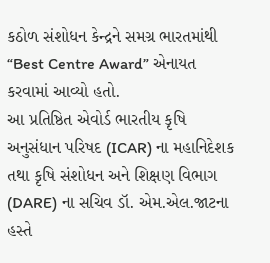કઠોળ સંશોધન કેન્દ્રને સમગ્ર ભારતમાંથી “Best Centre Award” એનાયત કરવામાં આવ્યો હતો.
આ પ્રતિષ્ઠિત એવોર્ડ ભારતીય કૃષિ અનુસંધાન પરિષદ (ICAR) ના મહાનિદેશક તથા કૃષિ સંશોધન અને શિક્ષણ વિભાગ (DARE) ના સચિવ ડૉ. એમ.એલ.જાટના હસ્તે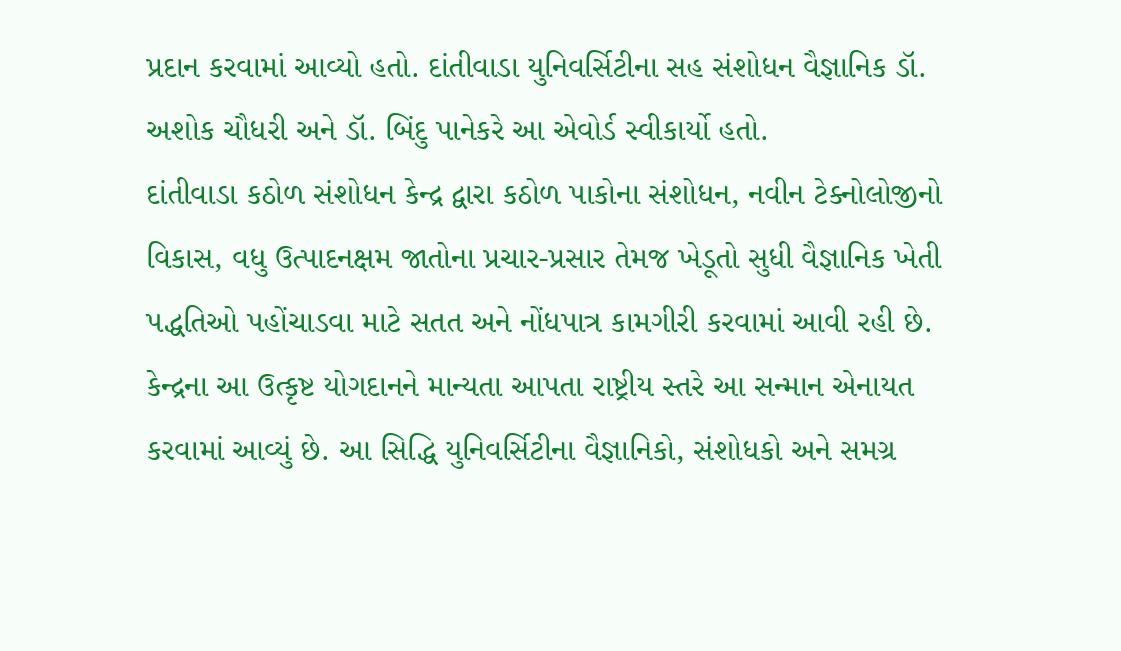પ્રદાન કરવામાં આવ્યો હતો. દાંતીવાડા યુનિવર્સિટીના સહ સંશોધન વૈજ્ઞાનિક ડૉ. અશોક ચૌધરી અને ડૉ. બિંદુ પાનેકરે આ એવોર્ડ સ્વીકાર્યો હતો.
દાંતીવાડા કઠોળ સંશોધન કેન્દ્ર દ્વારા કઠોળ પાકોના સંશોધન, નવીન ટેક્નોલોજીનો વિકાસ, વધુ ઉત્પાદનક્ષમ જાતોના પ્રચાર-પ્રસાર તેમજ ખેડૂતો સુધી વૈજ્ઞાનિક ખેતી પદ્ધતિઓ પહોંચાડવા માટે સતત અને નોંધપાત્ર કામગીરી કરવામાં આવી રહી છે. કેન્દ્રના આ ઉત્કૃષ્ટ યોગદાનને માન્યતા આપતા રાષ્ટ્રીય સ્તરે આ સન્માન એનાયત કરવામાં આવ્યું છે. આ સિદ્ધિ યુનિવર્સિટીના વૈજ્ઞાનિકો, સંશોધકો અને સમગ્ર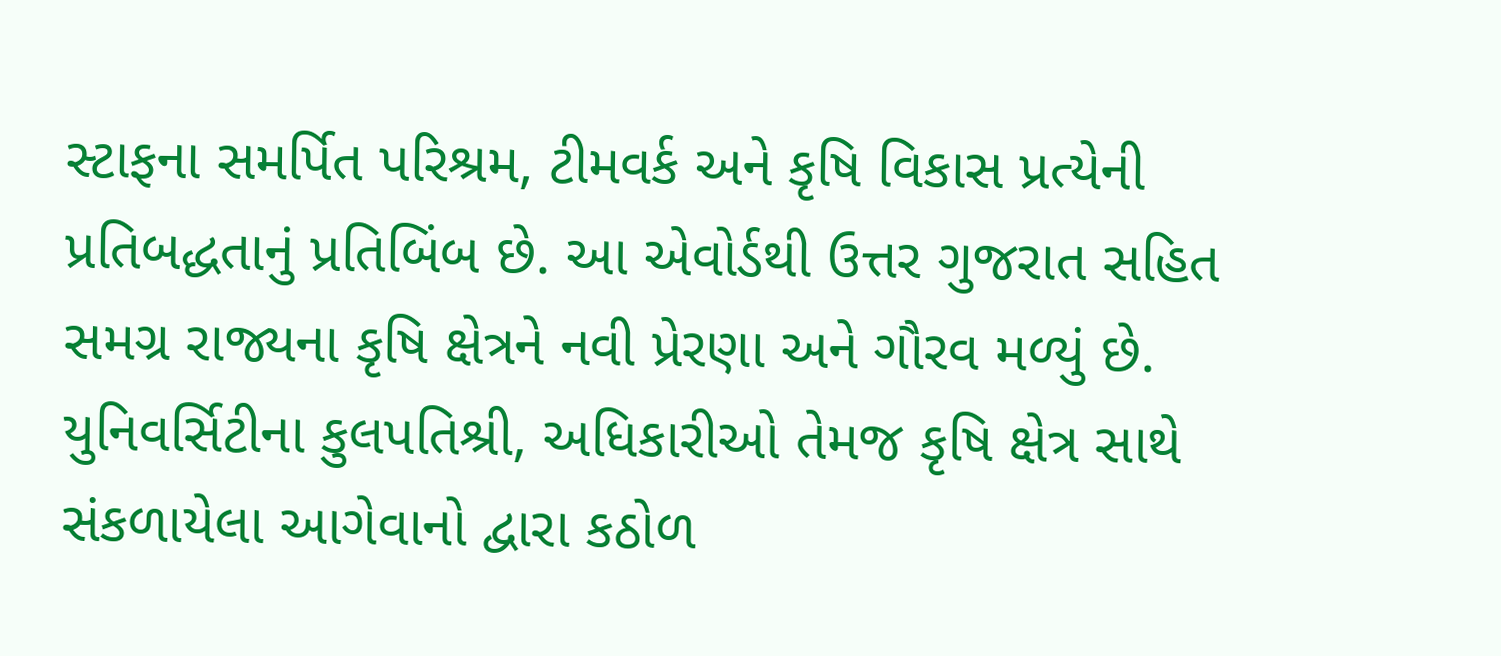સ્ટાફના સમર્પિત પરિશ્રમ, ટીમવર્ક અને કૃષિ વિકાસ પ્રત્યેની પ્રતિબદ્ધતાનું પ્રતિબિંબ છે. આ એવોર્ડથી ઉત્તર ગુજરાત સહિત સમગ્ર રાજ્યના કૃષિ ક્ષેત્રને નવી પ્રેરણા અને ગૌરવ મળ્યું છે.
યુનિવર્સિટીના કુલપતિશ્રી, અધિકારીઓ તેમજ કૃષિ ક્ષેત્ર સાથે સંકળાયેલા આગેવાનો દ્વારા કઠોળ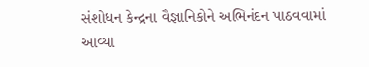સંશોધન કેન્દ્રના વૈજ્ઞાનિકોને અભિનંદન પાઠવવામાં આવ્યા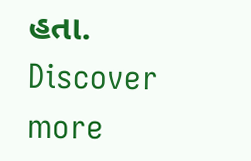હતા.
Discover more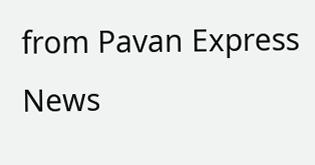from Pavan Express News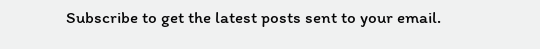Subscribe to get the latest posts sent to your email.